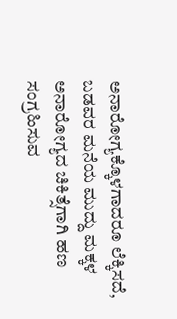ಅನಾರೋಗ್ಯಕ್ಕೊಳಗಾದರೂ ಲೆಕ್ಕಿಸದೆ, ಬಡವರ ಮನೆಯ ಮುದ್ದು ಮಕ್ಕಳ ಅನಾರೋಗ್ಯದ ಚಿಕಿತ್ಸೆಗಾಗಿ ಹಣ ಸಂಗ್ರಹಿಸುವ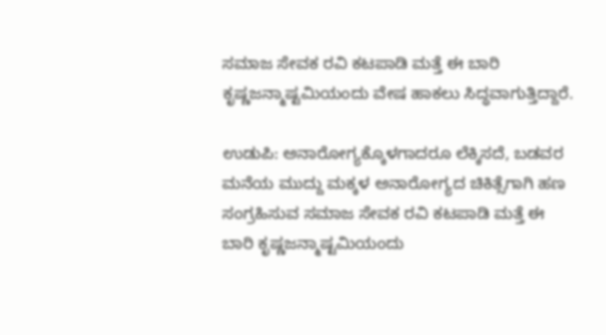ಸಮಾಜ ಸೇವಕ ರವಿ ಕಟಪಾಡಿ ಮತ್ತೆ ಈ ಬಾರಿ ಕೃಷ್ಣಜನ್ಮಾಷ್ಟಮಿಯಂದು ವೇಷ ಹಾಕಲು ಸಿದ್ಧವಾಗುತ್ತಿದ್ದಾರೆ.

ಉಡುಪಿ: ಅನಾರೋಗ್ಯಕ್ಕೊಳಗಾದರೂ ಲೆಕ್ಕಿಸದೆ, ಬಡವರ ಮನೆಯ ಮುದ್ದು ಮಕ್ಕಳ ಅನಾರೋಗ್ಯದ ಚಿಕಿತ್ಸೆಗಾಗಿ ಹಣ ಸಂಗ್ರಹಿಸುವ ಸಮಾಜ ಸೇವಕ ರವಿ ಕಟಪಾಡಿ ಮತ್ತೆ ಈ ಬಾರಿ ಕೃಷ್ಣಜನ್ಮಾಷ್ಟಮಿಯಂದು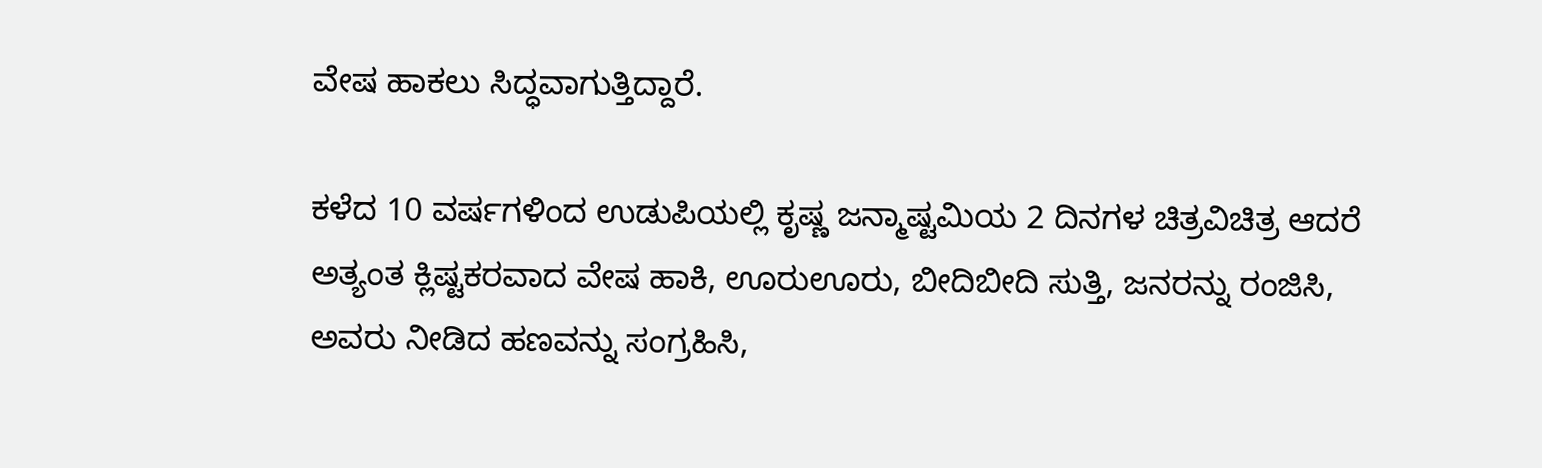ವೇಷ ಹಾಕಲು ಸಿದ್ಧವಾಗುತ್ತಿದ್ದಾರೆ.

ಕಳೆದ 10 ವರ್ಷಗಳಿಂದ ಉಡುಪಿಯಲ್ಲಿ ಕೃಷ್ಣ ಜನ್ಮಾಷ್ಟಮಿಯ 2 ದಿನಗಳ ಚಿತ್ರವಿಚಿತ್ರ ಆದರೆ ಅತ್ಯಂತ ಕ್ಲಿಷ್ಟಕರವಾದ ವೇಷ ಹಾಕಿ, ಊರುಊರು, ಬೀದಿಬೀದಿ ಸುತ್ತಿ, ಜನರನ್ನು ರಂಜಿಸಿ, ಅವರು ನೀಡಿದ ಹಣವನ್ನು ಸಂಗ್ರಹಿಸಿ,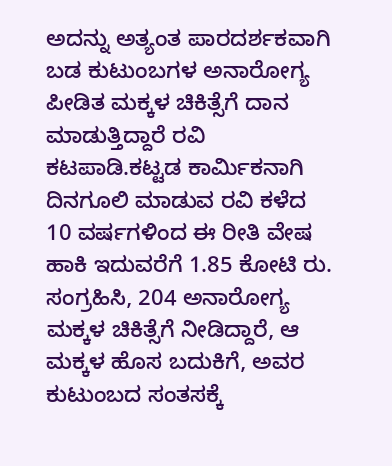ಅದನ್ನು ಅತ್ಯಂತ ಪಾರದರ್ಶಕವಾಗಿ ಬಡ ಕುಟುಂಬಗಳ ಅನಾರೋಗ್ಯ ಪೀಡಿತ ಮಕ್ಕಳ ಚಿಕಿತ್ಸೆಗೆ ದಾನ ಮಾಡುತ್ತಿದ್ದಾರೆ ರವಿ ಕಟಪಾಡಿ.ಕಟ್ಟಡ ಕಾರ್ಮಿಕನಾಗಿ ದಿನಗೂಲಿ ಮಾಡುವ ರವಿ ಕಳೆದ 10 ವರ್ಷಗಳಿಂದ ಈ ರೀತಿ ವೇಷ ಹಾಕಿ ಇದುವರೆಗೆ 1.85 ಕೋಟಿ ರು. ಸಂಗ್ರಹಿಸಿ, 204 ಅನಾರೋಗ್ಯ ಮಕ್ಕಳ ಚಿಕಿತ್ಸೆಗೆ ನೀಡಿದ್ದಾರೆ, ಆ ಮಕ್ಕಳ ಹೊಸ ಬದುಕಿಗೆ, ಅವರ ಕುಟುಂಬದ ಸಂತಸಕ್ಕೆ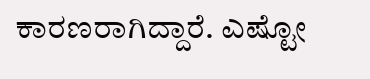ಕಾರಣರಾಗಿದ್ದಾರೆ. ಎಷ್ಟೋ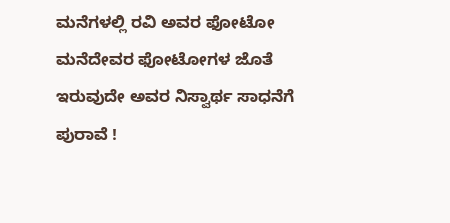ಮನೆಗಳಲ್ಲಿ ರವಿ ಅವರ ಫೋಟೋ ಮನೆದೇವರ ಫೋಟೋಗಳ ಜೊತೆ ಇರುವುದೇ ಅವರ ನಿಸ್ವಾರ್ಥ ಸಾಧನೆಗೆ ಪುರಾವೆ !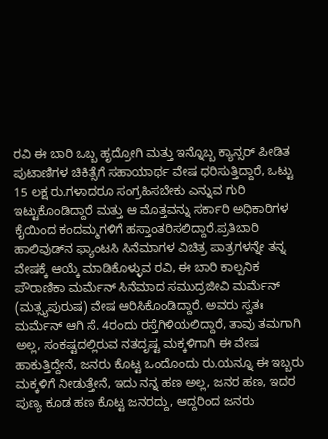ರವಿ ಈ ಬಾರಿ ಒಬ್ಬ ಹೃದ್ರೋಗಿ ಮತ್ತು ಇನ್ನೊಬ್ಬ ಕ್ಯಾನ್ಸರ್ ಪೀಡಿತ ಪುಟಾಣಿಗಳ ಚಿಕಿತ್ಸೆಗೆ ಸಹಾಯಾರ್ಥ ವೇಷ ಧರಿಸುತ್ತಿದ್ದಾರೆ, ಒಟ್ಟು 15 ಲಕ್ಷ ರು.ಗಳಾದರೂ ಸಂಗ್ರಹಿಸಬೇಕು ಎನ್ನುವ ಗುರಿ ಇಟ್ಟುಕೊಂಡಿದ್ದಾರೆ ಮತ್ತು ಆ ಮೊತ್ತವನ್ನು ಸರ್ಕಾರಿ ಅಧಿಕಾರಿಗಳ ಕೈಯಿಂದ ಕಂದಮ್ಮಗಳಿಗೆ ಹಸ್ತಾಂತರಿಸಲಿದ್ದಾರೆ.ಪ್ರತಿಬಾರಿ ಹಾಲಿವುಡ್‌ನ ಫ್ಯಾಂಟಸಿ ಸಿನೆಮಾಗಳ ವಿಚಿತ್ರ ಪಾತ್ರಗಳನ್ನೇ ತನ್ನ ವೇಷಕ್ಕೆ ಆಯ್ಕೆ ಮಾಡಿಕೊಳ್ಳುವ ರವಿ, ಈ ಬಾರಿ ಕಾಲ್ಪನಿಕ ಪೌರಾಣಿಕಾ ಮರ್ಮೆನ್ ಸಿನೆಮಾದ ಸಮುದ್ರಜೀವಿ ಮರ್ಮೆನ್ (ಮತ್ಸ್ಯಪುರುಷ) ವೇಷ ಆರಿಸಿಕೊಂಡಿದ್ದಾರೆ. ಅವರು ಸ್ವತಃ ಮರ್ಮೆನ್ ಆಗಿ ಸೆ. 4ರಂದು ರಸ್ತೆಗಿಳಿಯಲಿದ್ದಾರೆ, ತಾವು ತಮಗಾಗಿ ಅಲ್ಲ, ಸಂಕಷ್ಟದಲ್ಲಿರುವ ನತದೃಷ್ಟ ಮಕ್ಕಳಿಗಾಗಿ ಈ ವೇಷ ಹಾಕುತ್ತಿದ್ದೇನೆ, ಜನರು ಕೊಟ್ಟ ಒಂದೊಂದು ರು.ಯನ್ನೂ ಈ ಇಬ್ಬರು ಮಕ್ಕಳಿಗೆ ನೀಡುತ್ತೇನೆ, ಇದು ನನ್ನ ಹಣ ಅಲ್ಲ, ಜನರ ಹಣ, ಇದರ ಪುಣ್ಯ ಕೂಡ ಹಣ ಕೊಟ್ಟ ಜನರದ್ದು, ಆದ್ದರಿಂದ ಜನರು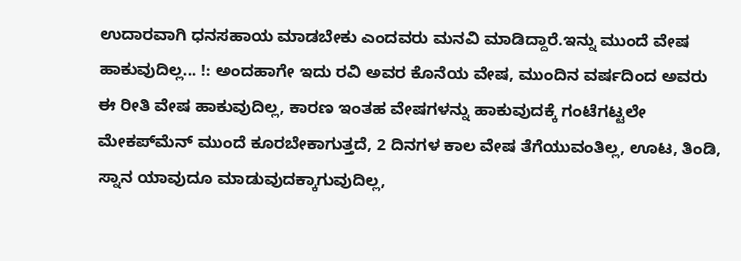ಉದಾರವಾಗಿ ಧನಸಹಾಯ ಮಾಡಬೇಕು ಎಂದವರು ಮನವಿ ಮಾಡಿದ್ದಾರೆ.ಇನ್ನು ಮುಂದೆ ವೇಷ ಹಾಕುವುದಿಲ್ಲ... !: ಅಂದಹಾಗೇ ಇದು ರವಿ ಅವರ ಕೊನೆಯ ವೇಷ, ಮುಂದಿನ ವರ್ಷದಿಂದ ಅವರು ಈ ರೀತಿ ವೇಷ ಹಾಕುವುದಿಲ್ಲ, ಕಾರಣ ಇಂತಹ ವೇಷಗಳನ್ನು ಹಾಕುವುದಕ್ಕೆ ಗಂಟೆಗಟ್ಟಲೇ ಮೇಕಪ್‌ಮೆನ್ ಮುಂದೆ ಕೂರಬೇಕಾಗುತ್ತದೆ, 2 ದಿನಗಳ ಕಾಲ ವೇಷ ತೆಗೆಯುವಂತಿಲ್ಲ, ಊಟ, ತಿಂಡಿ, ಸ್ನಾನ ಯಾವುದೂ ಮಾಡುವುದಕ್ಕಾಗುವುದಿಲ್ಲ,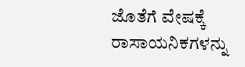ಜೊತೆಗೆ ವೇಷಕ್ಕೆ ರಾಸಾಯನಿಕಗಳನ್ನು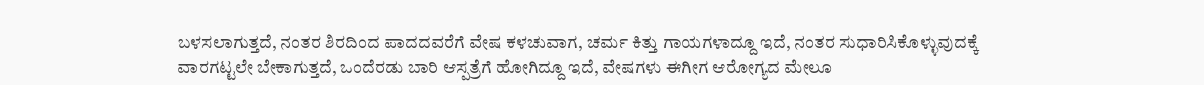ಬಳಸಲಾಗುತ್ತದೆ, ನಂತರ ಶಿರದಿಂದ ಪಾದದವರೆಗೆ ವೇಷ ಕಳಚುವಾಗ, ಚರ್ಮ ಕಿತ್ತು ಗಾಯಗಳಾದ್ದೂ ಇದೆ, ನಂತರ ಸುಧಾರಿಸಿಕೊಳ್ಳುವುದಕ್ಕೆ ವಾರಗಟ್ಟಲೇ ಬೇಕಾಗುತ್ತದೆ, ಒಂದೆರಡು ಬಾರಿ ಆಸ್ಪತ್ರೆಗೆ ಹೋಗಿದ್ದೂ ಇದೆ, ವೇಷಗಳು ಈಗೀಗ ಆರೋಗ್ಯದ ಮೇಲೂ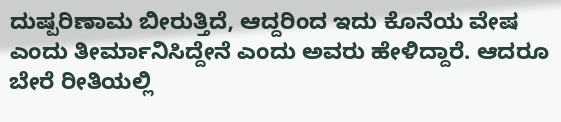ದುಷ್ಪರಿಣಾಮ ಬೀರುತ್ತಿದೆ, ಆದ್ದರಿಂದ ಇದು ಕೊನೆಯ ವೇಷ ಎಂದು ತೀರ್ಮಾನಿಸಿದ್ದೇನೆ ಎಂದು ಅವರು ಹೇಳಿದ್ದಾರೆ. ಆದರೂ ಬೇರೆ ರೀತಿಯಲ್ಲಿ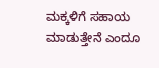ಮಕ್ಕಳಿಗೆ ಸಹಾಯ ಮಾಡುತ್ತೇನೆ ಎಂದೂ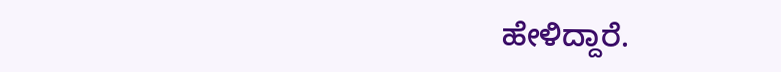ಹೇಳಿದ್ದಾರೆ.